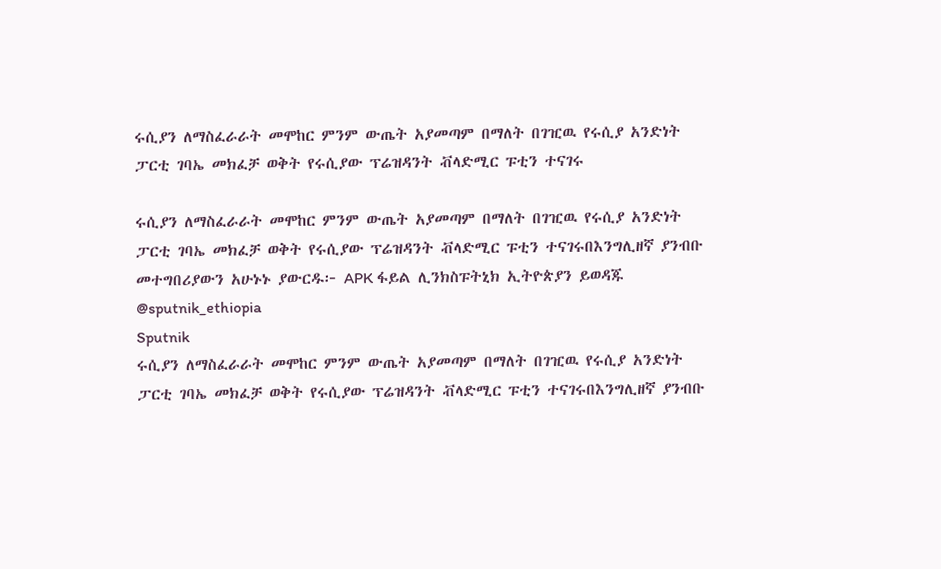ሩሲያን ለማስፈራራት መሞከር ምንም ውጤት አያመጣም በማለት በገዢዉ የሩሲያ አንድነት ፓርቲ ገባኤ መክፈቻ ወቅት የሩሲያው ፕሬዝዳንት ቭላድሚር ፑቲን ተናገሩ

ሩሲያን ለማስፈራራት መሞከር ምንም ውጤት አያመጣም በማለት በገዢዉ የሩሲያ አንድነት ፓርቲ ገባኤ መክፈቻ ወቅት የሩሲያው ፕሬዝዳንት ቭላድሚር ፑቲን ተናገሩበእንግሊዘኛ ያንብቡ መተግበሪያውን አሁኑኑ ያውርዱ፦ APK ፋይል ሊንክስፑትኒክ ኢትዮጵያን ይወዳጁ @sputnik_ethiopia
Sputnik
ሩሲያን ለማስፈራራት መሞከር ምንም ውጤት አያመጣም በማለት በገዢዉ የሩሲያ አንድነት ፓርቲ ገባኤ መክፈቻ ወቅት የሩሲያው ፕሬዝዳንት ቭላድሚር ፑቲን ተናገሩበእንግሊዘኛ ያንብቡ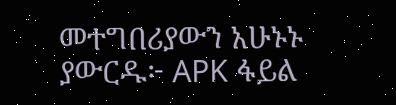መተግበሪያውን አሁኑኑ ያውርዱ፦ APK ፋይል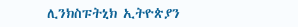ሊንክስፑትኒክ ኢትዮጵያን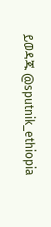ይወዳጁ @sputnik_ethiopia